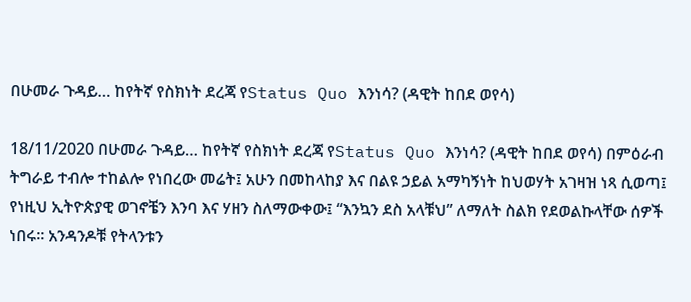በሁመራ ጉዳይ… ከየትኛ የስክነት ደረጃ የStatus Quo እንነሳ? (ዳዊት ከበደ ወየሳ)

18/11/2020 በሁመራ ጉዳይ… ከየትኛ የስክነት ደረጃ የStatus Quo እንነሳ? (ዳዊት ከበደ ወየሳ) በምዕራብ ትግራይ ተብሎ ተከልሎ የነበረው መሬት፤ አሁን በመከላከያ እና በልዩ ኃይል አማካኝነት ከህወሃት አገዛዝ ነጻ ሲወጣ፤ የነዚህ ኢትዮጵያዊ ወገኖቼን እንባ እና ሃዘን ስለማውቀው፤ “እንኳን ደስ አላቹህ” ለማለት ስልክ የደወልኩላቸው ሰዎች ነበሩ። አንዳንዶቹ የትላንቱን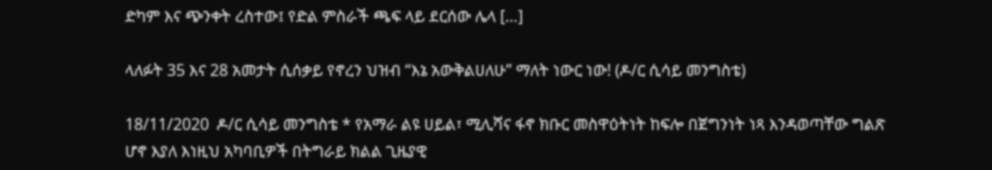ድካም እና ጭንቀት ረስተው፤ የድል ምስራች ጫፍ ላይ ደርሰው ሌላ […]

ላለፉት 35 እና 28 አመታት ሲሰቃይ የኖረን ህዝብ “እኔ አውቅልሀለሁ” ማለት ነውር ነው! (ዶ/ር ሲሳይ መንግስቴ)

18/11/2020  ዶ/ር ሲሳይ መንግስቴ * የአማራ ልዩ ሀይል፣ ሚሊሻና ፋኖ ክቡር መስዋዕትነት ከፍሎ በጀግንነት ነጻ እንዳወጣቸው ግልጽ ሆኖ እያለ እነዚህ አካባቢዎች በትግራይ ክልል ጊዜያዊ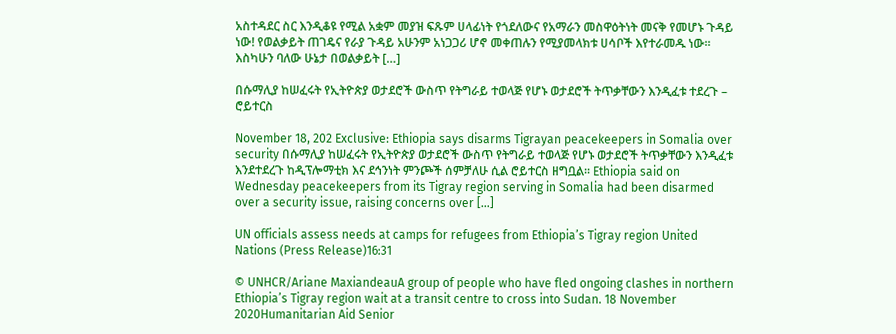አስተዳደር ስር እንዲቆዩ የሚል አቋም መያዝ ፍጹም ሀላፊነት የጎደለውና የአማራን መስዋዕትነት መናቅ የመሆኑ ጉዳይ ነው! የወልቃይት ጠገዴና የራያ ጉዳይ አሁንም አነጋጋሪ ሆኖ መቀጠሉን የሚያመላክቱ ሀሳቦች እየተራመዱ ነው። እስካሁን ባለው ሁኔታ በወልቃይት […]

በሱማሊያ ከሠፈሩት የኢትዮጵያ ወታደሮች ውስጥ የትግራይ ተወላጅ የሆኑ ወታደሮች ትጥቃቸውን እንዲፈቱ ተደረጉ – ሮይተርስ

November 18, 202 Exclusive: Ethiopia says disarms Tigrayan peacekeepers in Somalia over security በሱማሊያ ከሠፈሩት የኢትዮጵያ ወታደሮች ውስጥ የትግራይ ተወላጅ የሆኑ ወታደሮች ትጥቃቸውን እንዲፈቱ እንደተደረጉ ከዲፕሎማቲክ እና ደኅንነት ምንጮች ሰምቻለሁ ሲል ሮይተርስ ዘግቧል፡፡ Ethiopia said on Wednesday peacekeepers from its Tigray region serving in Somalia had been disarmed over a security issue, raising concerns over […]

UN officials assess needs at camps for refugees from Ethiopia’s Tigray region United Nations (Press Release)16:31

© UNHCR/Ariane MaxiandeauA group of people who have fled ongoing clashes in northern Ethiopia’s Tigray region wait at a transit centre to cross into Sudan. 18 November 2020Humanitarian Aid Senior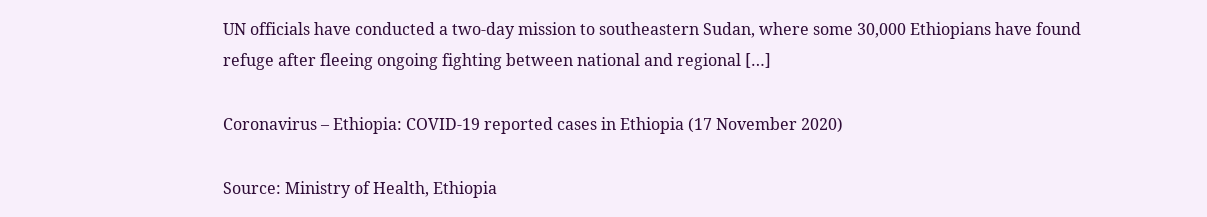UN officials have conducted a two-day mission to southeastern Sudan, where some 30,000 Ethiopians have found refuge after fleeing ongoing fighting between national and regional […]

Coronavirus – Ethiopia: COVID-19 reported cases in Ethiopia (17 November 2020)

Source: Ministry of Health, Ethiopia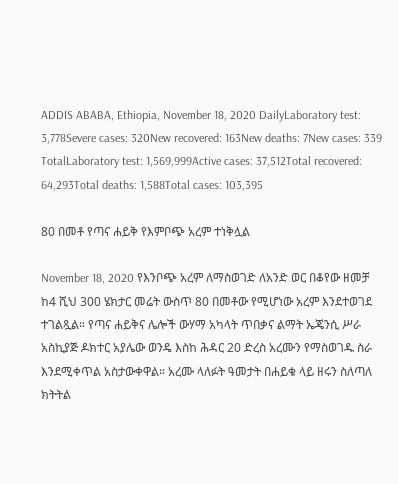ADDIS ABABA, Ethiopia, November 18, 2020 DailyLaboratory test: 3,778Severe cases: 320New recovered: 163New deaths: 7New cases: 339 TotalLaboratory test: 1,569,999Active cases: 37,512Total recovered: 64,293Total deaths: 1,588Total cases: 103,395

80 በመቶ የጣና ሐይቅ የእምቦጭ አረም ተነቅሏል

November 18, 2020 የእንቦጭ አረም ለማስወገድ ለአንድ ወር በቆየው ዘመቻ ከ4 ሺህ 300 ሄክታር መሬት ውስጥ 80 በመቶው የሚሆነው አረም እንደተወገደ ተገልጿል። የጣና ሐይቅና ሌሎች ውሃማ አካላት ጥበቃና ልማት ኤጄንሲ ሥራ አስኪያጅ ዶክተር አያሌው ወንዴ እስከ ሕዳር 20 ድረስ አረሙን የማስወገዱ ስራ እንደሚቀጥል አስታውቀዋል። አረሙ ላለፉት ዓመታት በሐይቁ ላይ ዘሩን ስለጣለ ክትትል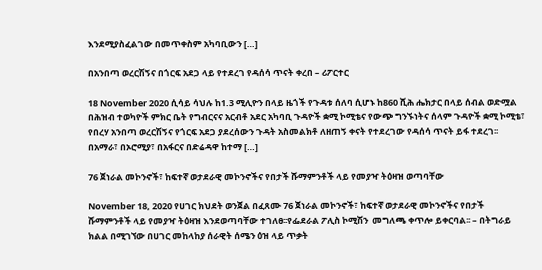እንደሚያስፈልገው በመጥቀስም አካባቢውን […]

በአንበጣ ወረርሽኝና በጎርፍ አደጋ ላይ የተደረገ የዳሰሳ ጥናት ቀረበ – ሪፖርተር

18 November 2020 ሲሳይ ሳህሉ ከ1.3 ሚሊዮን በላይ ዜጎች የጉዳቱ ሰለባ ሲሆኑ ከ860 ሺሕ ሔክታር በላይ ሰብል ወድሟል  በሕዝብ ተወካዮች ምክር ቤት የግብርናና አርብቶ አደር አካባቢ ጉዳዮች ቋሚ ኮሚቴና የውጭ ግንኙነትና ሰላም ጉዳዮች ቋሚ ኮሚቴ፣ የበረሃ አንበጣ ወረርሽኝና የጎርፍ አደጋ ያደረሰውን ጉዳት አስመልክቶ ለዘጠኝ ቀናት የተደረገው የዳሰሳ ጥናት ይፋ ተደረገ፡፡ በአማራ፣ በኦሮሚያ፣ በአፋርና በድሬዳዋ ከተማ […]

76 ጀነራል መኮንኖች፣ ከፍተኛ ወታደራዊ መኮንኖችና የበታች ሹማምንቶች ላይ የመያዣ ትዕዛዝ ወጣባቸው

November 18, 2020 የሀገር ክህደት ወንጀል በፈጸሙ 76 ጀነራል መኮንኖች፣ ከፍተኛ ወታደራዊ መኮንኖችና የበታች ሹማምንቶች ላይ የመያዣ ትዕዛዝ እንደወጣባቸው ተገለፀ፡፡የፌደራል ፖሊስ ኮሚሽን  መግለጫ ቀጥሎ ይቀርባል፡፡ – በትግራይ ክልል በሚገኘው በሀገር መከላከያ ሰራዊት ሰሜን ዕዝ ላይ ጥቃት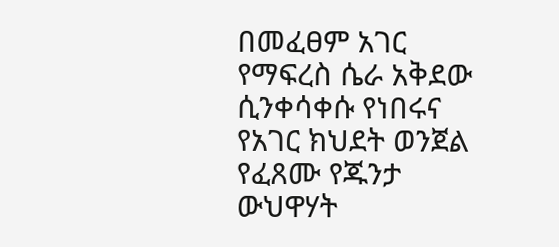በመፈፀም አገር የማፍረስ ሴራ አቅደው ሲንቀሳቀሱ የነበሩና የአገር ክህደት ወንጀል የፈጸሙ የጁንታ ውህዋሃት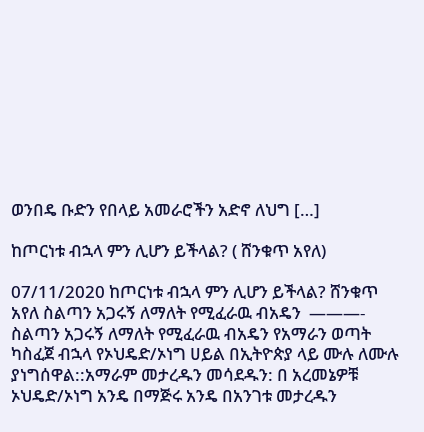ወንበዴ ቡድን የበላይ አመራሮችን አድኖ ለህግ […]

ከጦርነቱ ብኋላ ምን ሊሆን ይችላል? ( ሸንቁጥ አየለ)

07/11/2020 ከጦርነቱ ብኋላ ምን ሊሆን ይችላል? ሸንቁጥ አየለ ስልጣን አጋሩኝ ለማለት የሚፈራዉ ብአዴን  ———- ስልጣን አጋሩኝ ለማለት የሚፈራዉ ብአዴን የአማራን ወጣት ካስፈጀ ብኋላ የኦህዴድ/ኦነግ ሀይል በኢትዮጵያ ላይ ሙሉ ለሙሉ ያነግሰዋል::አማራም መታረዱን መሳደዱን: በ አረመኔዎቹ ኦህዴድ/ኦነግ አንዴ በማጅሩ አንዴ በአንገቱ መታረዱን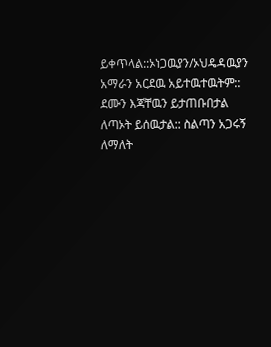ይቀጥላል::ኦነጋዉያን/ኦህዴዳዉያን አማራን አርደዉ አይተዉተዉትም:: ደሙን እጃቸዉን ይታጠቡበታል ለጣኦት ይሰዉታል:: ስልጣን አጋሩኝ ለማለት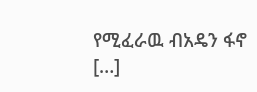የሚፈራዉ ብአዴን ፋኖ […]